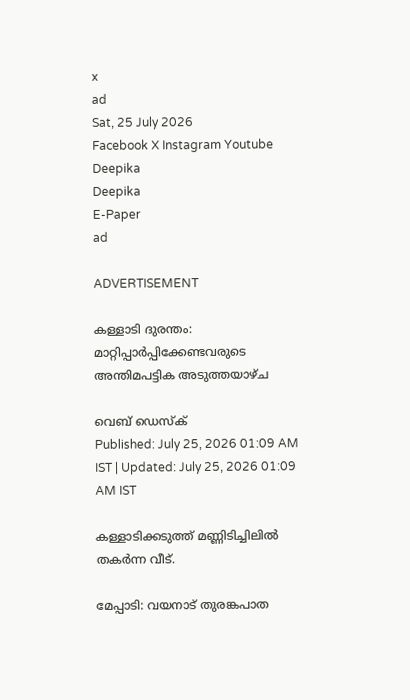x
ad
Sat, 25 July 2026
Facebook X Instagram Youtube
Deepika
Deepika
E-Paper
ad

ADVERTISEMENT

കള്ളാടി ദുരന്തം: മാറ്റിപ്പാര്‍പ്പിക്കേണ്ടവരുടെ അന്തിമപട്ടിക അടുത്തയാഴ്ച

വെബ് ഡെസ്ക്
Published: July 25, 2026 01:09 AM IST | Updated: July 25, 2026 01:09 AM IST

കള്ളാടിക്കടുത്ത് മണ്ണിടിച്ചിലില്‍ തകര്‍ന്ന വീട്.

മേപ്പാടി: വയനാട് തുരങ്കപാത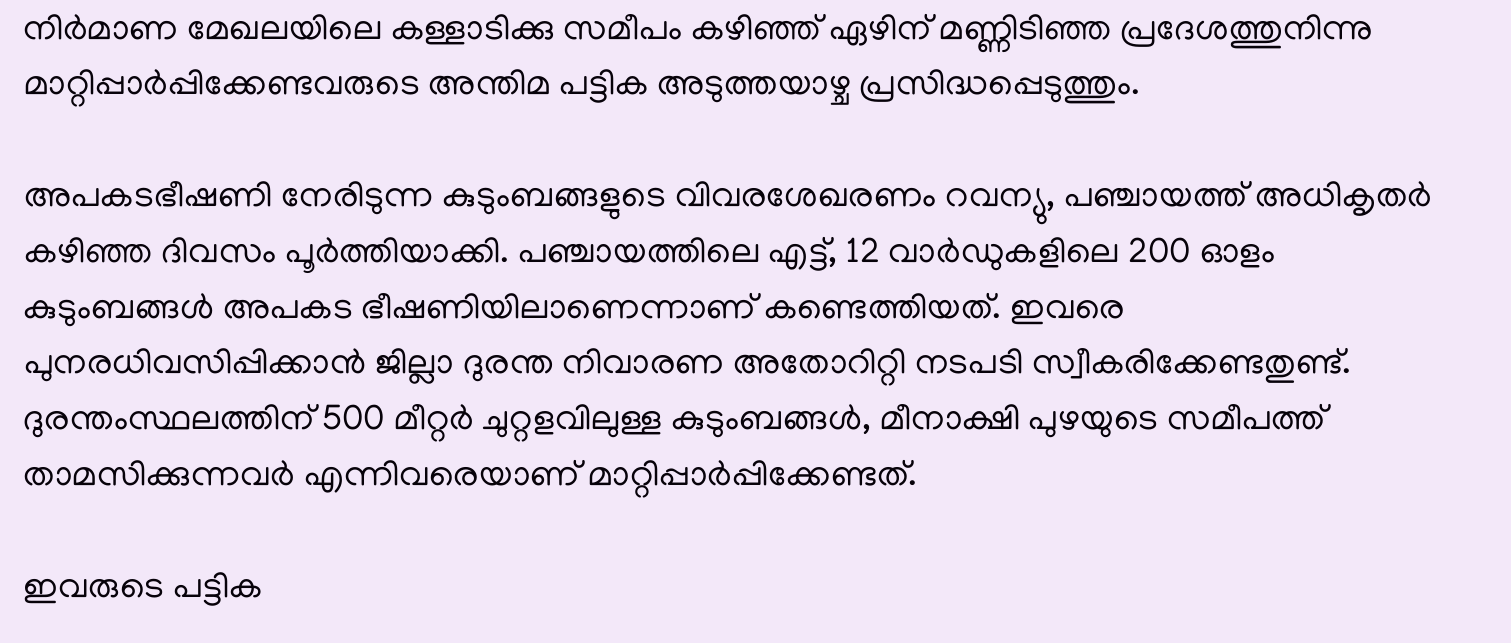നിര്‍മാണ മേഖലയിലെ കള്ളാടിക്കു സമീപം കഴിഞ്ഞ് ഏഴിന് മണ്ണിടിഞ്ഞ പ്രദേശത്തുനിന്നു മാറ്റിപ്പാര്‍പ്പിക്കേണ്ടവരുടെ അന്തിമ പട്ടിക അടുത്തയാഴ്ച പ്രസിദ്ധപ്പെടുത്തും.

അപകടഭീഷണി നേരിടുന്ന കുടുംബങ്ങളുടെ വിവരശേഖരണം റവന്യു, പഞ്ചായത്ത് അധികൃതര്‍ കഴിഞ്ഞ ദിവസം പൂര്‍ത്തിയാക്കി. പഞ്ചായത്തിലെ എട്ട്, 12 വാര്‍ഡുകളിലെ 200 ഓളം കുടുംബങ്ങള്‍ അപകട ഭീഷണിയിലാണെന്നാണ് കണ്ടെത്തിയത്. ഇവരെ പുനരധിവസിപ്പിക്കാന്‍ ജില്ലാ ദുരന്ത നിവാരണ അതോറിറ്റി നടപടി സ്വീകരിക്കേണ്ടതുണ്ട്. ദുരന്തംസ്ഥലത്തിന് 500 മീറ്റര്‍ ചുറ്റളവിലുള്ള കുടുംബങ്ങള്‍, മീനാക്ഷി പുഴയുടെ സമീപത്ത് താമസിക്കുന്നവര്‍ എന്നിവരെയാണ് മാറ്റിപ്പാര്‍പ്പിക്കേണ്ടത്.

ഇവരുടെ പട്ടിക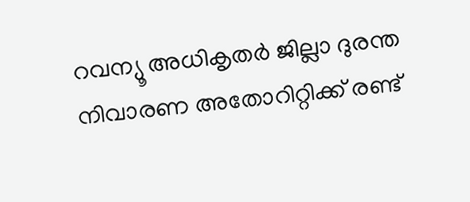റവന്യൂ അധികൃതര്‍ ജില്ലാ ദുരന്ത നിവാരണ അതോറിറ്റിക്ക് രണ്ട്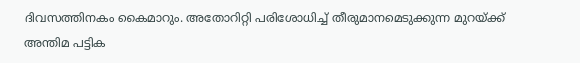ദിവസത്തിനകം കൈമാറും. അതോറിറ്റി പരിശോധിച്ച് തീരുമാനമെടുക്കുന്ന മുറയ്ക്ക് അന്തിമ പട്ടിക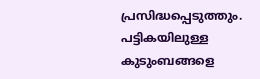പ്രസിദ്ധപ്പെടുത്തും. പട്ടികയിലുള്ള കുടുംബങ്ങളെ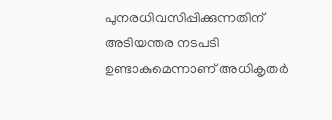പുനരധിവസിപ്പിക്കുന്നതിന് അടിയന്തര നടപടി ഉണ്ടാകുമെന്നാണ് അധികൃതര്‍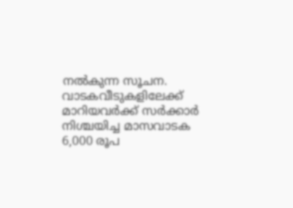നല്‍കുന്ന സൂചന. വാടകവീടുകളിലേക്ക് മാറിയവര്‍ക്ക് സര്‍ക്കാര്‍ നിശ്ചയിച്ച മാസവാടക 6,000 രൂപ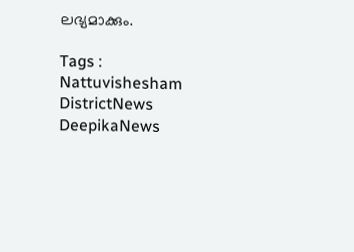ലഭ്യമാക്കും.

Tags : Nattuvishesham DistrictNews DeepikaNews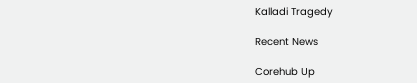Kalladi Tragedy

Recent News

Corehub Up